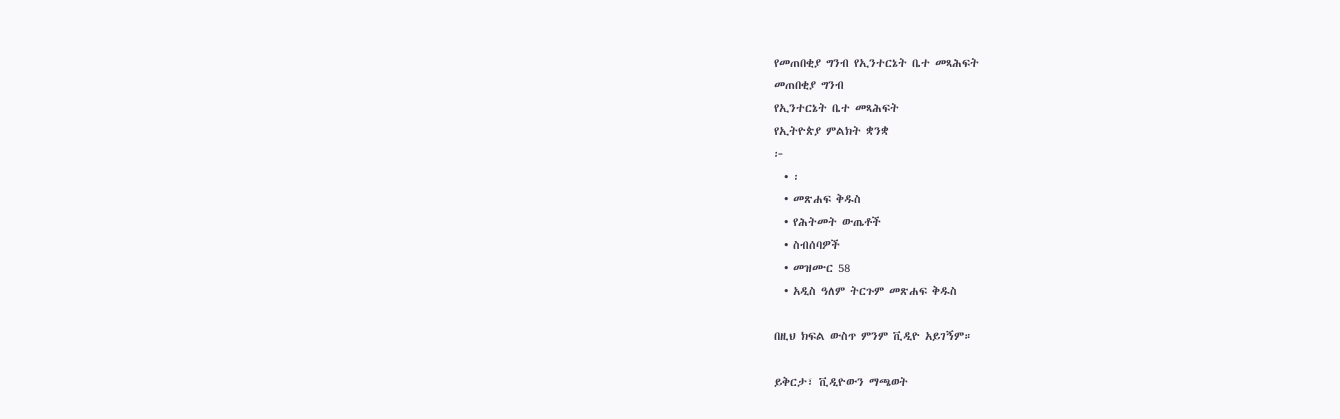የመጠበቂያ ግንብ የኢንተርኔት ቤተ መጻሕፍት
መጠበቂያ ግንብ
የኢንተርኔት ቤተ መጻሕፍት
የኢትዮጵያ ምልክት ቋንቋ
፦
  • ፡
  • መጽሐፍ ቅዱስ
  • የሕትመት ውጤቶች
  • ስብሰባዎች
  • መዝሙር 58
  • አዲስ ዓለም ትርጉም መጽሐፍ ቅዱስ

በዚህ ክፍል ውስጥ ምንም ቪዲዮ አይገኝም።

ይቅርታ፣ ቪዲዮውን ማጫወት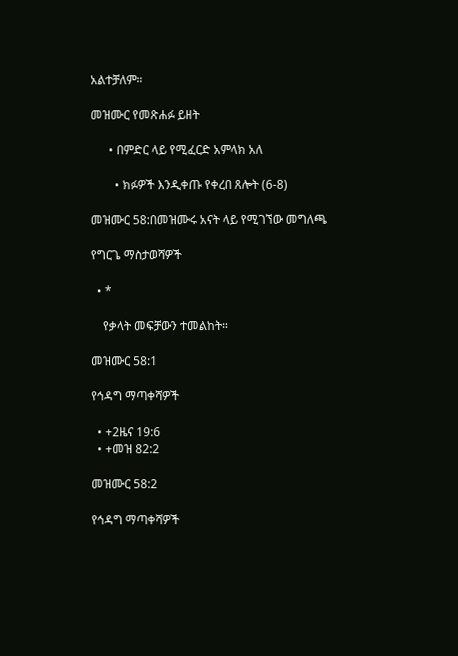አልተቻለም።

መዝሙር የመጽሐፉ ይዘት

      • በምድር ላይ የሚፈርድ አምላክ አለ

        • ክፉዎች እንዲቀጡ የቀረበ ጸሎት (6-8)

መዝሙር 58:በመዝሙሩ አናት ላይ የሚገኘው መግለጫ

የግርጌ ማስታወሻዎች

  • *

    የቃላት መፍቻውን ተመልከት።

መዝሙር 58:1

የኅዳግ ማጣቀሻዎች

  • +2ዜና 19:6
  • +መዝ 82:2

መዝሙር 58:2

የኅዳግ ማጣቀሻዎች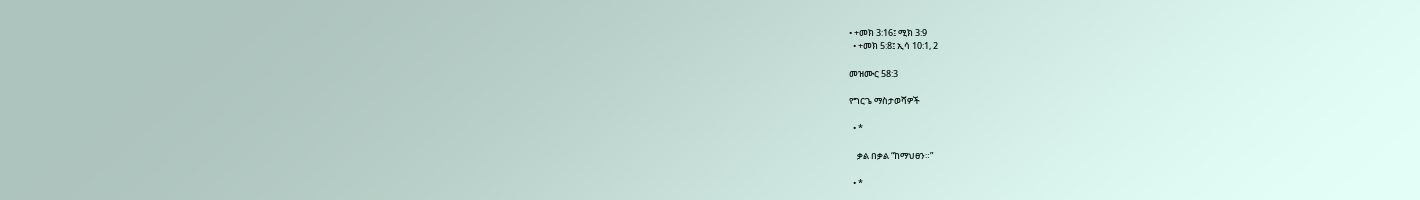• +መክ 3:16፤ ሚክ 3:9
  • +መክ 5:8፤ ኢሳ 10:1, 2

መዝሙር 58:3

የግርጌ ማስታወሻዎች

  • *

    ቃል በቃል “ከማህፀን።”

  • *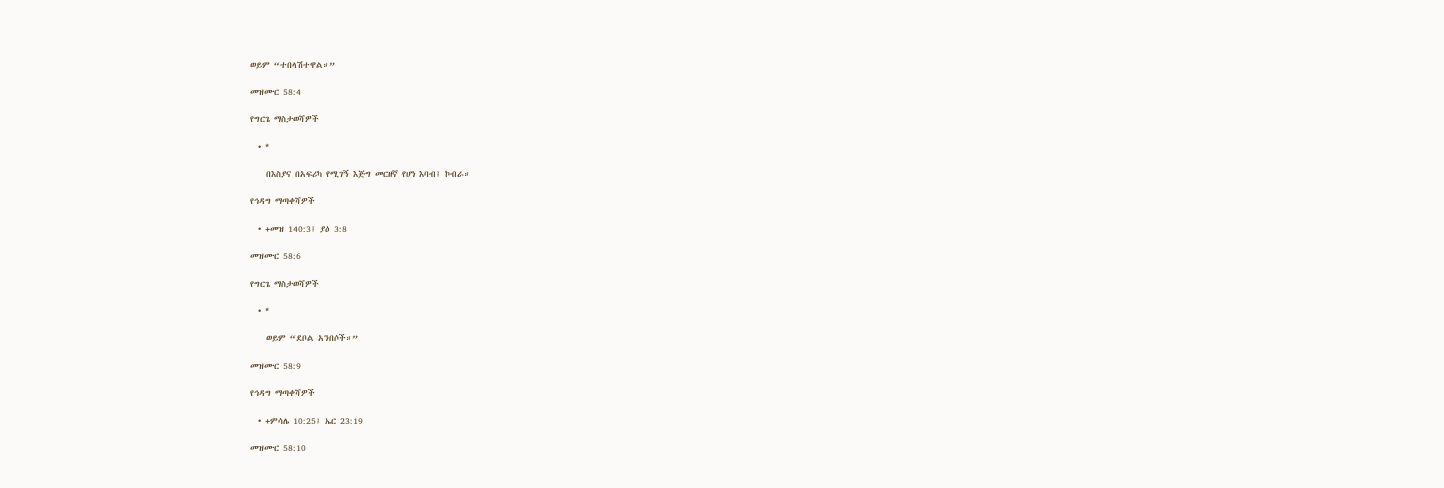ወይም “ተበላሽተዋል።”

መዝሙር 58:4

የግርጌ ማስታወሻዎች

  • *

    በእስያና በአፍሪካ የሚገኝ እጅግ መርዘኛ የሆነ እባብ፤ ኮብራ።

የኅዳግ ማጣቀሻዎች

  • +መዝ 140:3፤ ያዕ 3:8

መዝሙር 58:6

የግርጌ ማስታወሻዎች

  • *

    ወይም “ደቦል አንበሶች።”

መዝሙር 58:9

የኅዳግ ማጣቀሻዎች

  • +ምሳሌ 10:25፤ ኤር 23:19

መዝሙር 58:10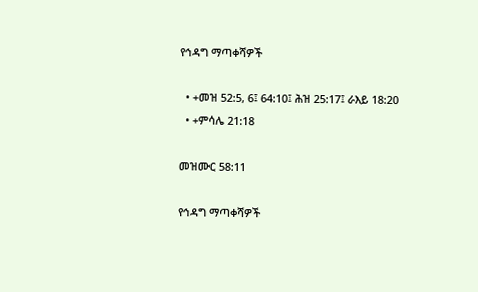የኅዳግ ማጣቀሻዎች

  • +መዝ 52:5, 6፤ 64:10፤ ሕዝ 25:17፤ ራእይ 18:20
  • +ምሳሌ 21:18

መዝሙር 58:11

የኅዳግ ማጣቀሻዎች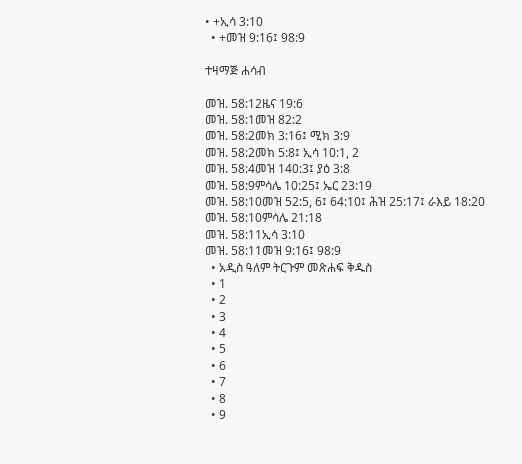• +ኢሳ 3:10
  • +መዝ 9:16፤ 98:9

ተዛማጅ ሐሳብ

መዝ. 58:12ዜና 19:6
መዝ. 58:1መዝ 82:2
መዝ. 58:2መክ 3:16፤ ሚክ 3:9
መዝ. 58:2መክ 5:8፤ ኢሳ 10:1, 2
መዝ. 58:4መዝ 140:3፤ ያዕ 3:8
መዝ. 58:9ምሳሌ 10:25፤ ኤር 23:19
መዝ. 58:10መዝ 52:5, 6፤ 64:10፤ ሕዝ 25:17፤ ራእይ 18:20
መዝ. 58:10ምሳሌ 21:18
መዝ. 58:11ኢሳ 3:10
መዝ. 58:11መዝ 9:16፤ 98:9
  • አዲስ ዓለም ትርጉም መጽሐፍ ቅዱስ
  • 1
  • 2
  • 3
  • 4
  • 5
  • 6
  • 7
  • 8
  • 9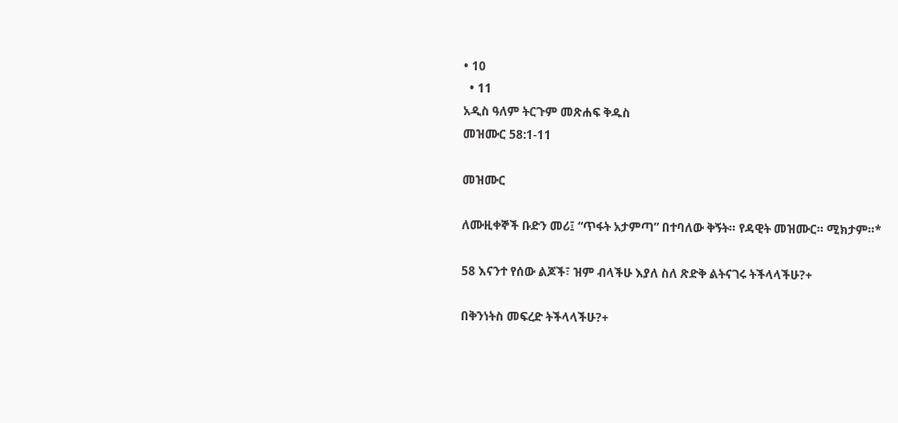• 10
  • 11
አዲስ ዓለም ትርጉም መጽሐፍ ቅዱስ
መዝሙር 58:1-11

መዝሙር

ለሙዚቀኞች ቡድን መሪ፤ “ጥፋት አታምጣ” በተባለው ቅኝት። የዳዊት መዝሙር። ሚክታም።*

58 እናንተ የሰው ልጆች፣ ዝም ብላችሁ እያለ ስለ ጽድቅ ልትናገሩ ትችላላችሁ?+

በቅንነትስ መፍረድ ትችላላችሁ?+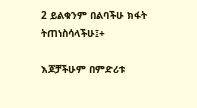2 ይልቁንም በልባችሁ ክፋት ትጠነስሳላችሁ፤+

እጆቻችሁም በምድሪቱ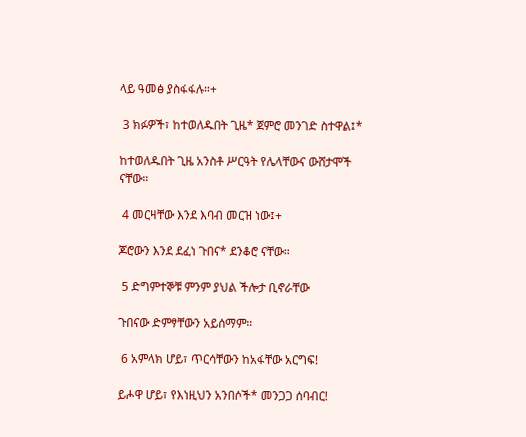ላይ ዓመፅ ያስፋፋሉ።+

 3 ክፉዎች፣ ከተወለዱበት ጊዜ* ጀምሮ መንገድ ስተዋል፤*

ከተወለዱበት ጊዜ አንስቶ ሥርዓት የሌላቸውና ውሸታሞች ናቸው።

 4 መርዛቸው እንደ እባብ መርዝ ነው፤+

ጆሮውን እንደ ደፈነ ጉበና* ደንቆሮ ናቸው።

 5 ድግምተኞቹ ምንም ያህል ችሎታ ቢኖራቸው

ጉበናው ድምፃቸውን አይሰማም።

 6 አምላክ ሆይ፣ ጥርሳቸውን ከአፋቸው አርግፍ!

ይሖዋ ሆይ፣ የእነዚህን አንበሶች* መንጋጋ ሰባብር!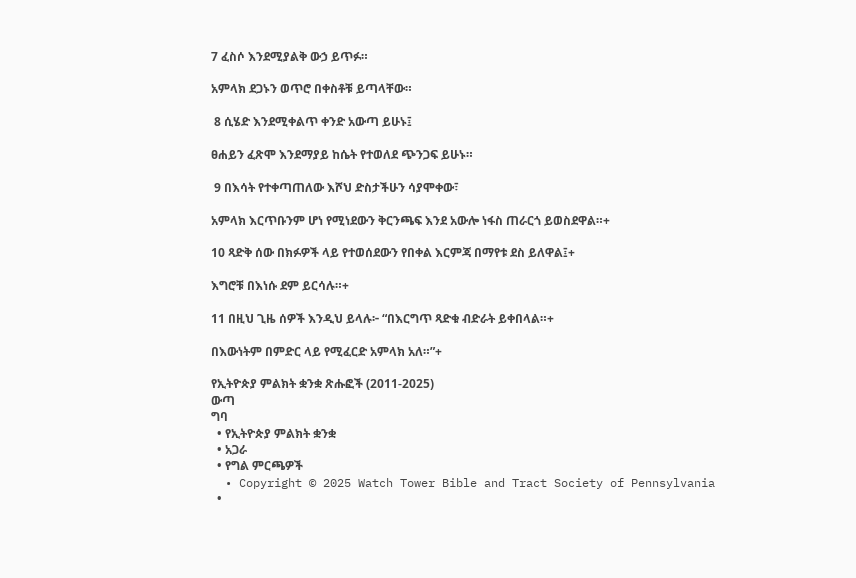7 ፈስሶ እንደሚያልቅ ውኃ ይጥፉ።

አምላክ ደጋኑን ወጥሮ በቀስቶቹ ይጣላቸው።

 8 ሲሄድ እንደሚቀልጥ ቀንድ አውጣ ይሁኑ፤

ፀሐይን ፈጽሞ እንደማያይ ከሴት የተወለደ ጭንጋፍ ይሁኑ።

 9 በእሳት የተቀጣጠለው እሾህ ድስታችሁን ሳያሞቀው፣

አምላክ እርጥቡንም ሆነ የሚነደውን ቅርንጫፍ እንደ አውሎ ነፋስ ጠራርጎ ይወስደዋል።+

10 ጻድቅ ሰው በክፉዎች ላይ የተወሰደውን የበቀል እርምጃ በማየቱ ደስ ይለዋል፤+

እግሮቹ በእነሱ ደም ይርሳሉ።+

11 በዚህ ጊዜ ሰዎች እንዲህ ይላሉ፦ “በእርግጥ ጻድቁ ብድራት ይቀበላል።+

በእውነትም በምድር ላይ የሚፈርድ አምላክ አለ።”+

የኢትዮጵያ ምልክት ቋንቋ ጽሑፎች (2011-2025)
ውጣ
ግባ
  • የኢትዮጵያ ምልክት ቋንቋ
  • አጋራ
  • የግል ምርጫዎች
  • Copyright © 2025 Watch Tower Bible and Tract Society of Pennsylvania
  •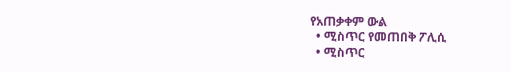የአጠቃቀም ውል
  • ሚስጥር የመጠበቅ ፖሊሲ
  • ሚስጥር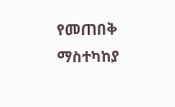የመጠበቅ ማስተካከያ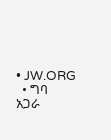• JW.ORG
  • ግባ
አጋራ